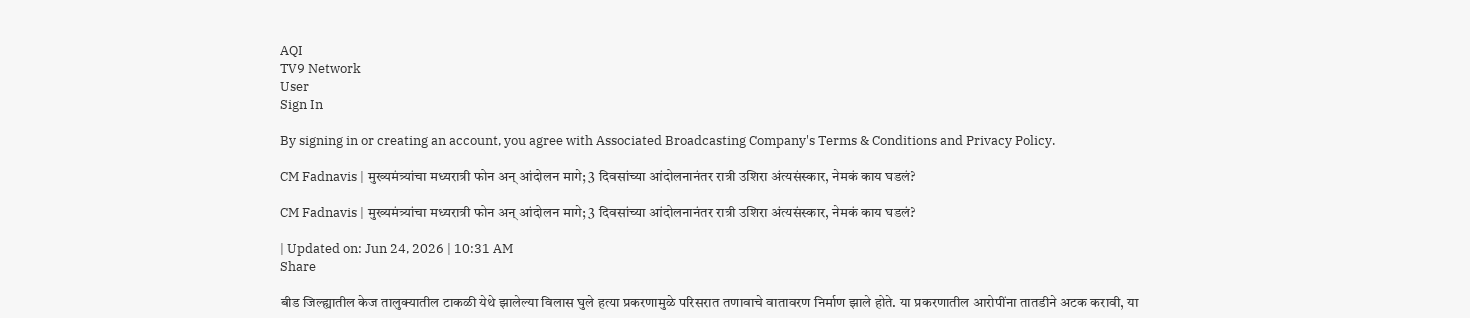AQI
TV9 Network
User
Sign In

By signing in or creating an account, you agree with Associated Broadcasting Company's Terms & Conditions and Privacy Policy.

CM Fadnavis | मुख्यमंत्र्यांचा मध्यरात्री फोन अन् आंदोलन मागे; 3 दिवसांच्या आंदोलनानंतर रात्री उशिरा अंत्यसंस्कार, नेमकं काय घडलं?

CM Fadnavis | मुख्यमंत्र्यांचा मध्यरात्री फोन अन् आंदोलन मागे; 3 दिवसांच्या आंदोलनानंतर रात्री उशिरा अंत्यसंस्कार, नेमकं काय घडलं?

| Updated on: Jun 24, 2026 | 10:31 AM
Share

बीड जिल्ह्यातील केज तालुक्यातील टाकळी येथे झालेल्या विलास घुले हत्या प्रकरणामुळे परिसरात तणावाचे वातावरण निर्माण झाले होते. या प्रकरणातील आरोपींना तातडीने अटक करावी, या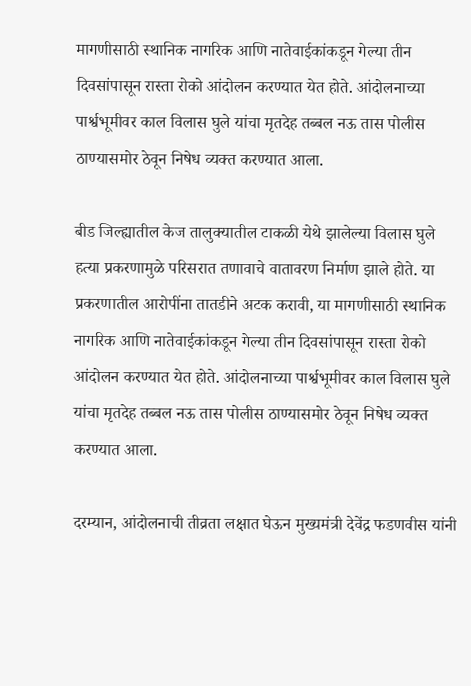मागणीसाठी स्थानिक नागरिक आणि नातेवाईकांकडून गेल्या तीन दिवसांपासून रास्ता रोको आंदोलन करण्यात येत होते. आंदोलनाच्या पार्श्वभूमीवर काल विलास घुले यांचा मृतदेह तब्बल नऊ तास पोलीस ठाण्यासमोर ठेवून निषेध व्यक्त करण्यात आला.

बीड जिल्ह्यातील केज तालुक्यातील टाकळी येथे झालेल्या विलास घुले हत्या प्रकरणामुळे परिसरात तणावाचे वातावरण निर्माण झाले होते. या प्रकरणातील आरोपींना तातडीने अटक करावी, या मागणीसाठी स्थानिक नागरिक आणि नातेवाईकांकडून गेल्या तीन दिवसांपासून रास्ता रोको आंदोलन करण्यात येत होते. आंदोलनाच्या पार्श्वभूमीवर काल विलास घुले यांचा मृतदेह तब्बल नऊ तास पोलीस ठाण्यासमोर ठेवून निषेध व्यक्त करण्यात आला.

दरम्यान, आंदोलनाची तीव्रता लक्षात घेऊन मुख्यमंत्री देवेंद्र फडणवीस यांनी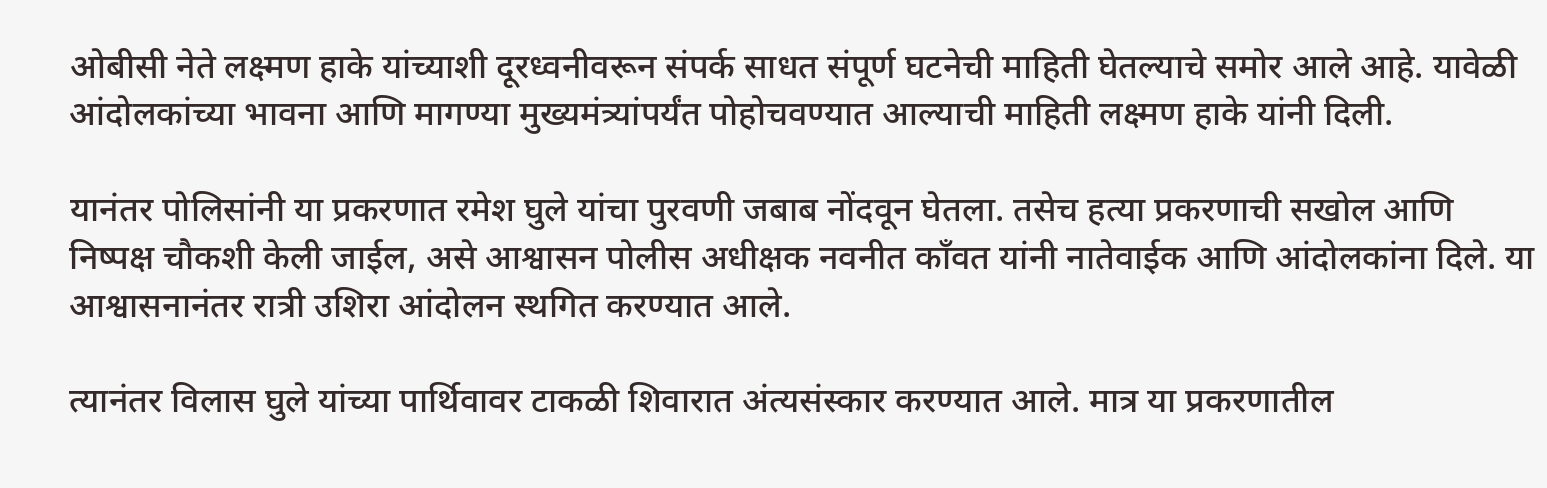ओबीसी नेते लक्ष्मण हाके यांच्याशी दूरध्वनीवरून संपर्क साधत संपूर्ण घटनेची माहिती घेतल्याचे समोर आले आहे. यावेळी आंदोलकांच्या भावना आणि मागण्या मुख्यमंत्र्यांपर्यंत पोहोचवण्यात आल्याची माहिती लक्ष्मण हाके यांनी दिली.

यानंतर पोलिसांनी या प्रकरणात रमेश घुले यांचा पुरवणी जबाब नोंदवून घेतला. तसेच हत्या प्रकरणाची सखोल आणि निष्पक्ष चौकशी केली जाईल, असे आश्वासन पोलीस अधीक्षक नवनीत कॉंवत यांनी नातेवाईक आणि आंदोलकांना दिले. या आश्वासनानंतर रात्री उशिरा आंदोलन स्थगित करण्यात आले.

त्यानंतर विलास घुले यांच्या पार्थिवावर टाकळी शिवारात अंत्यसंस्कार करण्यात आले. मात्र या प्रकरणातील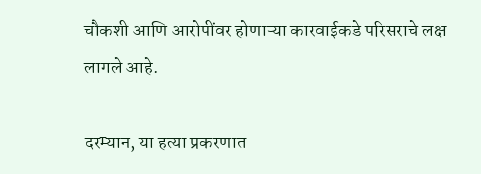चौकशी आणि आरोपींवर होणाऱ्या कारवाईकडे परिसराचे लक्ष लागले आहे.

दरम्यान, या हत्या प्रकरणात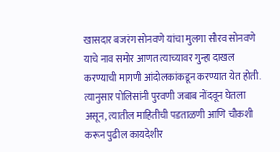खासदार बजरंग सोनवणे यांचा मुलगा सौरव सोनवणे याचे नाव समोर आणत त्याच्यावर गुन्हा दाखल करण्याची मागणी आंदोलकांकडून करण्यात येत होती. त्यानुसार पोलिसांनी पुरवणी जबाब नोंदवून घेतला असून, त्यातील माहितीची पडताळणी आणि चौकशी करून पुढील कायदेशीर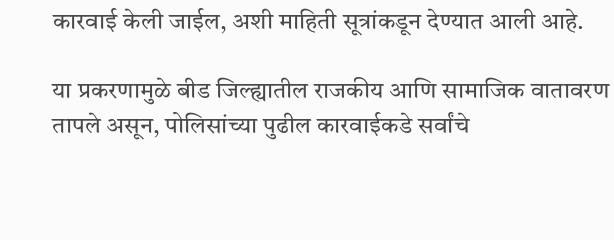कारवाई केली जाईल, अशी माहिती सूत्रांकडून देण्यात आली आहे.

या प्रकरणामुळे बीड जिल्ह्यातील राजकीय आणि सामाजिक वातावरण तापले असून, पोलिसांच्या पुढील कारवाईकडे सर्वांचे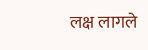लक्ष लागले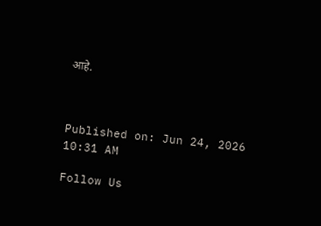आहे.



Published on: Jun 24, 2026 10:31 AM

Follow Us